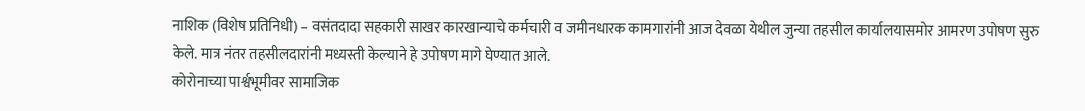नाशिक (विशेष प्रतिनिधी) – वसंतदादा सहकारी साखर कारखान्याचे कर्मचारी व जमीनधारक कामगारांनी आज देवळा येथील जुन्या तहसील कार्यालयासमोर आमरण उपोषण सुरु केले. मात्र नंतर तहसीलदारांनी मध्यस्ती केल्याने हे उपोषण मागे घेण्यात आले.
कोरोनाच्या पार्श्वभूमीवर सामाजिक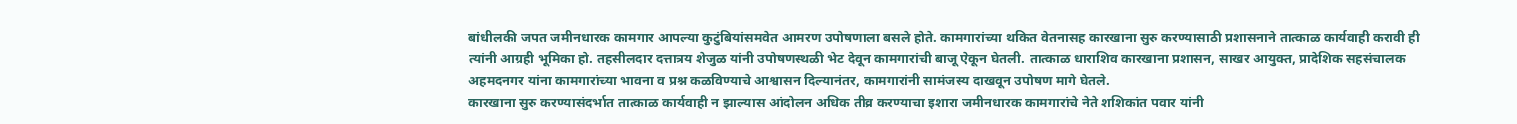बांधीलकी जपत जमीनधारक कामगार आपल्या कुटुंबियांसमवेत आमरण उपोषणाला बसले होते. कामगारांच्या थकित वेतनासह कारखाना सुरु करण्यासाठी प्रशासनाने तात्काळ कार्यवाही करावी ही त्यांनी आग्रही भूमिका हो. तहसीलदार दत्तात्रय शेजुळ यांनी उपोषणस्थळी भेट देवून कामगारांची बाजू ऐकून घेतली. तात्काळ धाराशिव कारखाना प्रशासन, साखर आयुक्त, प्रादेशिक सहसंचालक अहमदनगर यांना कामगारांच्या भावना व प्रश्न कळविण्याचे आश्वासन दिल्यानंतर, कामगारांनी सामंजस्य दाखवून उपोषण मागे घेतले.
कारखाना सुरु करण्यासंदर्भात तात्काळ कार्यवाही न झाल्यास आंदोलन अधिक तीव्र करण्याचा इशारा जमीनधारक कामगारांचे नेते शशिकांत पवार यांनी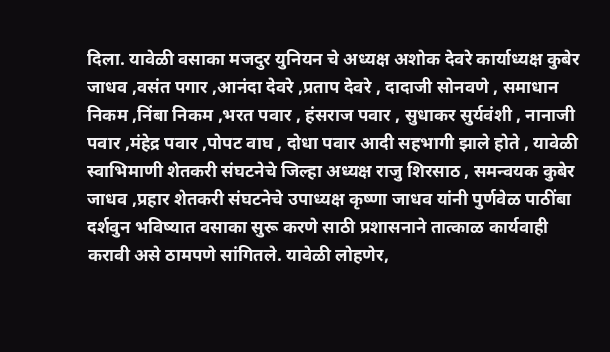दिला. यावेळी वसाका मजदुर युनियन चे अध्यक्ष अशोक देवरे कार्याध्यक्ष कुबेर जाधव ,वसंत पगार ,आनंदा देवरे ,प्रताप देवरे , दादाजी सोनवणे , समाधान निकम ,निंबा निकम ,भरत पवार , हंसराज पवार , सुधाकर सुर्यवंशी , नानाजी पवार ,मंहेद्र पवार ,पोपट वाघ , दोधा पवार आदी सहभागी झाले होते , यावेळी स्वाभिमाणी शेतकरी संघटनेचे जिल्हा अध्यक्ष राजु शिरसाठ , समन्वयक कुबेर जाधव ,प्रहार शेतकरी संघटनेचे उपाध्यक्ष कृष्णा जाधव यांनी पुर्णवेळ पाठींबा दर्शवुन भविष्यात वसाका सुरू करणे साठी प्रशासनाने तात्काळ कार्यवाही करावी असे ठामपणे सांगितले. यावेळी लोहणेर,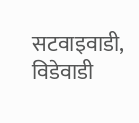सटवाइवाडी, विडेवाडी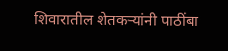शिवारातील शेतकऱ्यांनी पाठींबा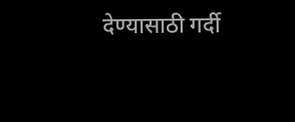देण्यासाठी गर्दी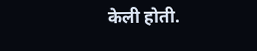केली होती.